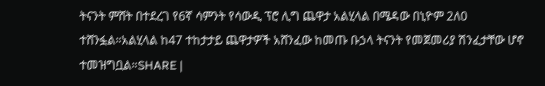ትናንት ምሸት በተደረገ የ6ኛ ሳምንት የሳውዲ ፕሮ ሊግ ጨዋታ አልሂላል በሜዳው በኒዮም 2ለ0 ተሸንፏል።አልሂላል ከ47 ተከታታይ ጨዋታዎች አሸንፈው ከመጡ ቡኃላ ትናንት የመጀመሪያ ሽንፈታቸው ሆኖ ተመዝግቧል።SHARE |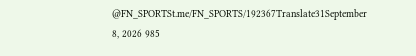@FN_SPORTSt.me/FN_SPORTS/192367Translate31September 8, 2026 985